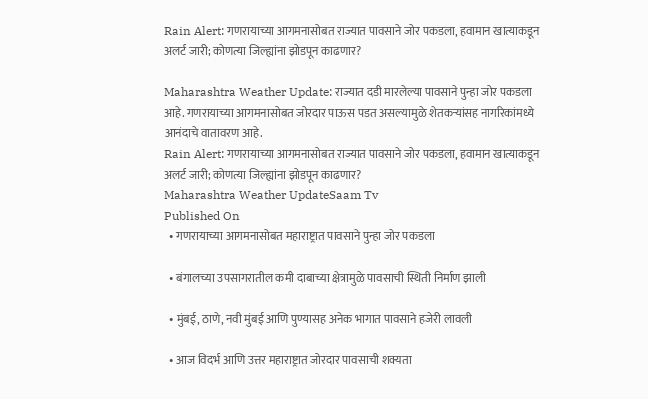Rain Alert: गणरायाच्या आगमनासोबत राज्यात पावसाने जोर पकडला, हवामान खात्याकडून अलर्ट जारी; कोणत्या जिल्ह्यांना झोडपून काढणार?

Maharashtra Weather Update: राज्यात दडी मारलेल्या पावसाने पुन्हा जोर पकडला आहे. गणरायाच्या आगमनासोबत जोरदार पाऊस पडत असल्यामुळे शेतकऱ्यांसह नागरिकांमध्ये आनंदाचे वातावरण आहे.
Rain Alert: गणरायाच्या आगमनासोबत राज्यात पावसाने जोर पकडला, हवामान खात्याकडून अलर्ट जारी; कोणत्या जिल्ह्यांना झोडपून काढणार?
Maharashtra Weather UpdateSaam Tv
Published On
  • गणरायाच्या आगमनासोबत महाराष्ट्रात पावसाने पुन्हा जोर पकडला

  • बंगालच्या उपसागरातील कमी दाबाच्या क्षेत्रामुळे पावसाची स्थिती निर्माण झाली

  • मुंबई, ठाणे, नवी मुंबई आणि पुण्यासह अनेक भागात पावसाने हजेरी लावली

  • आज विदर्भ आणि उत्तर महाराष्ट्रात जोरदार पावसाची शक्यता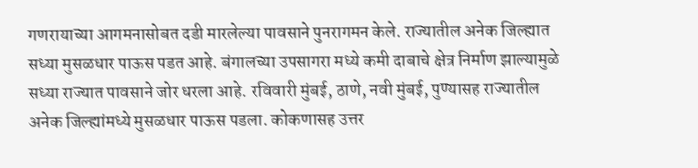गणरायाच्या आगमनासोबत दडी मारलेल्या पावसाने पुनरागमन केले. राज्यातील अनेक जिल्ह्यात सध्या मुसळधार पाऊस पडत आहे. बंगालच्या उपसागरा मध्ये कमी दाबाचे क्षेत्र निर्माण झाल्यामुळे सध्या राज्यात पावसाने जोर धरला आहे. रविवारी मुंबई, ठाणे, नवी मुंबई, पुण्यासह राज्यातील अनेक जिल्ह्यांमध्ये मुसळधार पाऊस पडला. कोकणासह उत्तर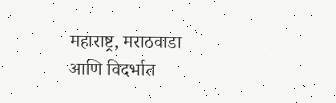महाराष्ट्र, मराठवाडा आणि विदर्भात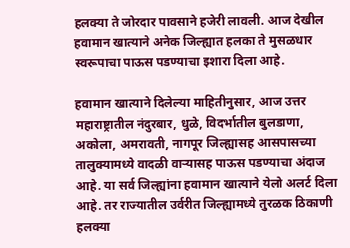हलक्या ते जोरदार पावसाने हजेरी लावली. आज देखील हवामान खात्याने अनेक जिल्ह्यात हलका ते मुसळधार स्वरूपाचा पाऊस पडण्याचा इशारा दिला आहे.

हवामान खात्याने दिलेल्या माहितीनुसार, आज उत्तर महाराष्ट्रातील नंदुरबार, धुळे, विदर्भातील बुलडाणा, अकोला, अमरावती, नागपूर जिल्ह्यासह आसपासच्या तालुक्यामध्ये वादळी वाऱ्यासह पाऊस पडण्याचा अंदाज आहे. या सर्व जिल्ह्यांना हवामान खात्याने येलो अलर्ट दिला आहे. तर राज्यातील उर्वरीत जिल्ह्यामध्ये तुरळक ठिकाणी हलक्या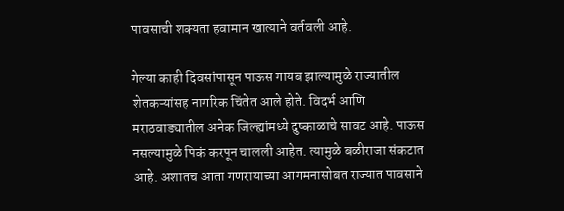पावसाची शक्यता हवामान खात्याने वर्तवली आहे.

गेल्या काही दिवसांपासून पाऊस गायब झाल्यामुळे राज्यातील शेतकऱ्यांसह नागरिक चिंतेत आले होते. विदर्भ आणि मराठवाड्यातील अनेक जिल्ह्यांमध्ये दुष्काळाचे सावट आहे. पाऊस नसल्यामुळे पिकं करपून चालली आहेत. त्यामुळे बळीराजा संकटात आहे. अशातच आता गणरायाच्या आगमनासोबत राज्यात पावसाने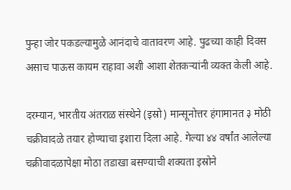पुन्हा जोर पकडल्यामुळे आनंदाचे वातावरण आहे. पुढच्या काही दिवस असाच पाऊस कायम राहावा अशी आशा शेतकऱ्यांनी व्यक्त केली आहे.

दरम्यान, भारतीय अंतराळ संस्थेने (इस्रो) मान्सूनोत्तर हंगामानत ३ मोठी चक्रीवादळे तयार होण्याचा इशारा दिला आहे. गेल्या ४४ वर्षांत आलेल्या चक्रीवादळापेक्षा मोठा तडाखा बसण्याची शक्यता इस्रोने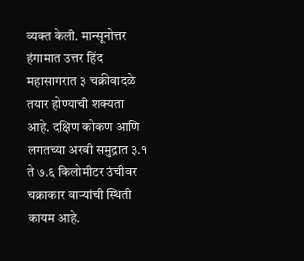व्यक्त केली. मान्सूनोत्तर हंगामात उत्तर हिंद महासागरात ३ चक्रीवादळे तयार होण्याची शक्यता आहे. दक्षिण कोकण आणि लगतच्या अरबी समुद्रात ३.१ ते ७.६ किलोमीटर उंचीवर चक्राकार वाऱ्यांची स्थिती कायम आहे.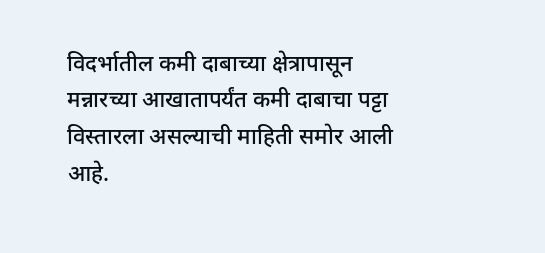विदर्भातील कमी दाबाच्या क्षेत्रापासून मन्नारच्या आखातापर्यंत कमी दाबाचा पट्टा विस्तारला असल्याची माहिती समोर आली आहे.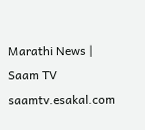Marathi News | Saam TV
saamtv.esakal.com